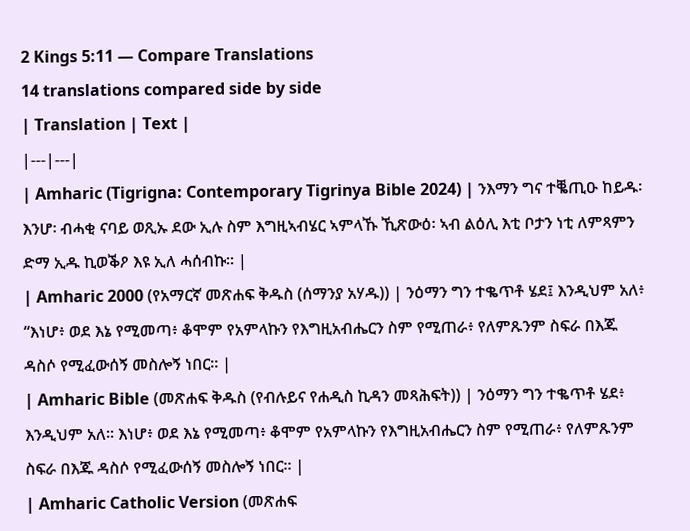2 Kings 5:11 — Compare Translations
14 translations compared side by side
| Translation | Text |
|---|---|
| Amharic (Tigrigna: Contemporary Tigrinya Bible 2024) | ንእማን ግና ተቘጢዑ ከይዱ፡ እንሆ፡ ብሓቂ ናባይ ወጺኡ ደው ኢሉ ስም እግዚኣብሄር ኣምላኹ ኺጽውዕ፡ ኣብ ልዕሊ እቲ ቦታን ነቲ ለምጻምን ድማ ኢዱ ኪወቕዖ እዩ ኢለ ሓሰብኩ። |
| Amharic 2000 (የአማርኛ መጽሐፍ ቅዱስ (ሰማንያ አሃዱ)) | ንዕማን ግን ተቈጥቶ ሄደ፤ እንዲህም አለ፥ “እነሆ፥ ወደ እኔ የሚመጣ፥ ቆሞም የአምላኩን የእግዚአብሔርን ስም የሚጠራ፥ የለምጹንም ስፍራ በእጁ ዳስሶ የሚፈውሰኝ መስሎኝ ነበር። |
| Amharic Bible (መጽሐፍ ቅዱስ (የብሉይና የሐዲስ ኪዳን መጻሕፍት)) | ንዕማን ግን ተቈጥቶ ሄደ፥ እንዲህም አለ። እነሆ፥ ወደ እኔ የሚመጣ፥ ቆሞም የአምላኩን የእግዚአብሔርን ስም የሚጠራ፥ የለምጹንም ስፍራ በእጁ ዳስሶ የሚፈውሰኝ መስሎኝ ነበር። |
| Amharic Catholic Version (መጽሐፍ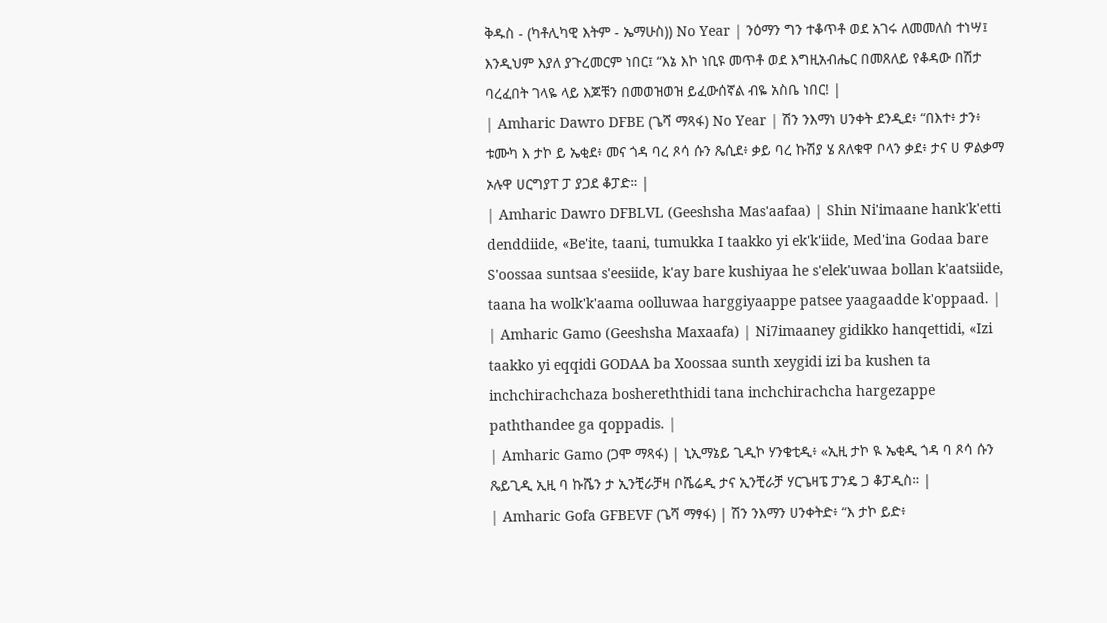ቅዱስ - (ካቶሊካዊ እትም - ኤማሁስ)) No Year | ንዕማን ግን ተቆጥቶ ወደ አገሩ ለመመለስ ተነሣ፤ እንዲህም እያለ ያጉረመርም ነበር፤ “እኔ እኮ ነቢዩ መጥቶ ወደ እግዚአብሔር በመጸለይ የቆዳው በሽታ ባረፈበት ገላዬ ላይ እጆቹን በመወዝወዝ ይፈውሰኛል ብዬ አስቤ ነበር! |
| Amharic Dawro DFBE (ጌሻ ማጻፋ) No Year | ሽን ንእማነ ሀንቀት ደንዲደ፥ “በእተ፥ ታን፥ ቱሙካ እ ታኮ ይ ኤቂደ፥ መና ጎዳ ባረ ጾሳ ሱን ጼሲደ፥ ቃይ ባረ ኩሽያ ሄ ጸለቁዋ ቦላን ቃደ፥ ታና ሀ ዎልቃማ ኦሉዋ ሀርግያፐ ፓ ያጋደ ቆፓድ። |
| Amharic Dawro DFBLVL (Geeshsha Mas'aafaa) | Shin Ni'imaane hank'k'etti denddiide, «Be'ite, taani, tumukka I taakko yi ek'k'iide, Med'ina Godaa bare S'oossaa suntsaa s'eesiide, k'ay bare kushiyaa he s'elek'uwaa bollan k'aatsiide, taana ha wolk'k'aama oolluwaa harggiyaappe patsee yaagaadde k'oppaad. |
| Amharic Gamo (Geeshsha Maxaafa) | Ni7imaaney gidikko hanqettidi, «Izi taakko yi eqqidi GODAA ba Xoossaa sunth xeygidi izi ba kushen ta inchchirachchaza boshereththidi tana inchchirachcha hargezappe paththandee ga qoppadis. |
| Amharic Gamo (ጋሞ ማጻፋ) | ኒኢማኔይ ጊዲኮ ሃንቄቲዲ፥ «ኢዚ ታኮ ዪ ኤቂዲ ጎዳ ባ ጾሳ ሱን ጼይጊዲ ኢዚ ባ ኩሼን ታ ኢንቺራቻዛ ቦሼሬዲ ታና ኢንቺራቻ ሃርጌዛፔ ፓንዴ ጋ ቆፓዲስ። |
| Amharic Gofa GFBEVF (ጌሻ ማፃፋ) | ሽን ንእማን ሀንቀትድ፥ “እ ታኮ ይድ፥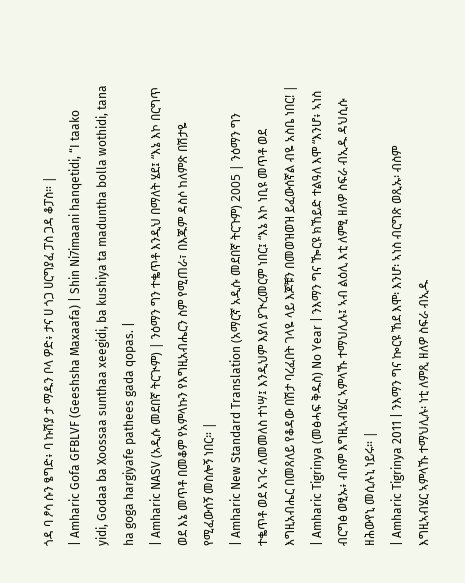ጎዳ ባ ፆሳ ሱን ፄግድ፥ ባ ኩሽያ ታ ማዱን ቦላ ዎድ፥ ታና ሀ ጎጋ ሀርግያፈ ፓስ ጋዳ ቆፓስ። |
| Amharic Gofa GFBLVF (Geeshsha Maxaafa) | Shin Ni7imaani hanqetidi, “I taako yidi, Godaa ba Xoossaa sunthaa xeegidi, ba kushiya ta maduntha bolla wothidi, tana ha goga hargiyafe pathees gada qopas. |
| Amharic NASV (አዲሱ መደበኛ ትርጒም) | ንዕማን ግን ተቈጥቶ እንዲህ በማለት ሄደ፤ “እኔ እኮ በርግጥ ወደ እኔ መጥቶ በመቆም የአምላኩን የእግዚአብሔርን ስም የሚጠራ፣ በእጁም ዳስሶ ከለምጽ በሽታዬ የሚፈውሰኝ መስሎኝ ነበር። |
| Amharic New Standard Translation (አማርኛ አዲሱ መደበኛ ትርጉም) 2005 | ንዕማን ግን ተቈጥቶ ወደ አገሩ ለመመለስ ተነሣ፤ እንዲህም እያለ ያጒረመርም ነበር፤ “እኔ እኮ ነቢዩ መጥቶ ወደ እግዚአብሔር በመጸለይ የቆዳው በሽታ ባረፈበት ገላዬ ላይ እጆቹን በመወዝወዝ ይፈውሰኛል ብዬ አስቤ ነበር! |
| Amharic Tigrinya (መፅሓፍ ቅዱስ) No Year | ንእማን ግና ዀርዩ ክኸይድ ተልዓለ እሞ “እንሆ፥ ኣነስ ብርግፅ ወፂኡ፥ ብስም እግዚኣብሄር ኣምላኹ ተማህሊሉ፤ ኣብ ልዕሊ እቲ ለምፂ ዘለዎ ስፍራ ብኢዱ ዳህሲሱ ዘሕውየኒ መሲሉኒ ነይሩ። |
| Amharic Tigrinya 2011 | ንእማን ግና ኰርዩ ኸደ እሞ፡ እንሆ፡ ኣነስ ብርግጽ ወጺኡ፡ ብስም እግዚኣብሄር ኣምላኹ ተማህሊሉ፡ ነቲ ለምጺ ዘለዎ ስፍራ ብኢዱ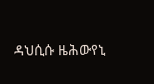ዳህሲሱ ዜሕውየኒ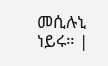መሲሉኒ ነይሩ። |